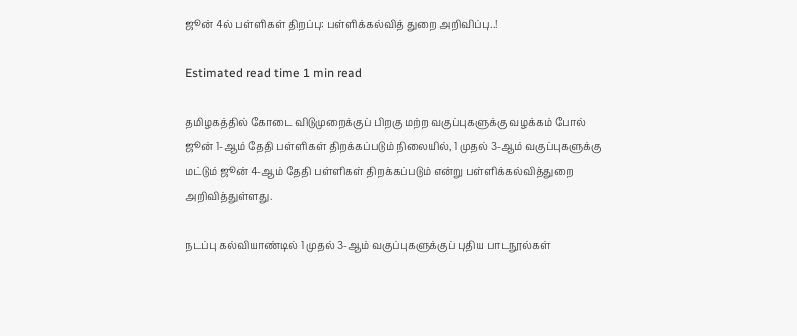ஜூன் 4ல் பள்ளிகள் திறப்பு: பள்ளிக்கல்வித் துறை அறிவிப்பு..!

Estimated read time 1 min read

தமிழகத்தில் கோடை விடுமுறைக்குப் பிறகு மற்ற வகுப்புகளுக்கு வழக்கம் போல் ஜூன் 1-ஆம் தேதி பள்ளிகள் திறக்கப்படும் நிலையில், 1 முதல் 3-ஆம் வகுப்புகளுக்கு மட்டும் ஜூன் 4-ஆம் தேதி பள்ளிகள் திறக்கப்படும் என்று பள்ளிக்கல்வித்துறை அறிவித்துள்ளது.

நடப்பு கல்வியாண்டில் 1 முதல் 3-ஆம் வகுப்புகளுக்குப் புதிய பாடநூல்கள்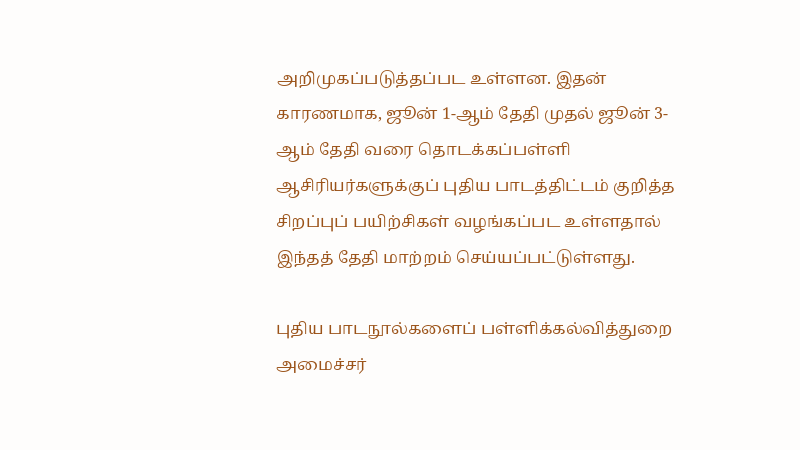அறிமுகப்படுத்தப்பட உள்ளன. இதன் காரணமாக, ஜூன் 1-ஆம் தேதி முதல் ஜூன் 3-ஆம் தேதி வரை தொடக்கப்பள்ளி ஆசிரியர்களுக்குப் புதிய பாடத்திட்டம் குறித்த சிறப்புப் பயிற்சிகள் வழங்கப்பட உள்ளதால் இந்தத் தேதி மாற்றம் செய்யப்பட்டுள்ளது.

புதிய பாடநூல்களைப் பள்ளிக்கல்வித்துறை அமைச்சர்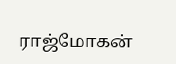ராஜ்மோகன்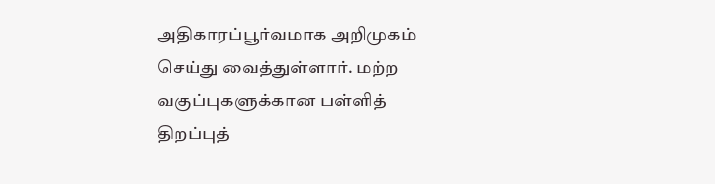அதிகாரப்பூர்வமாக அறிமுகம் செய்து வைத்துள்ளார். மற்ற வகுப்புகளுக்கான பள்ளித் திறப்புத்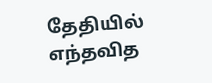தேதியில் எந்தவித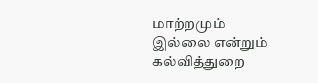மாற்றமும் இல்லை என்றும் கல்வித்துறை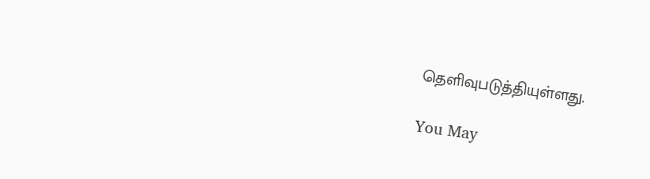தெளிவுபடுத்தியுள்ளது.

You May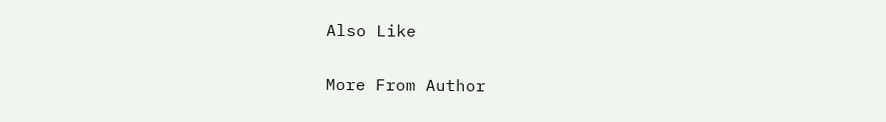Also Like

More From Author